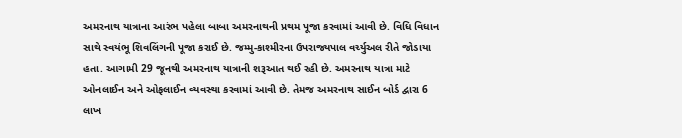અમરનાથ યાત્રાના આરંભ પહેલા બાબા અમરનાથની પ્રથમ પૂજા કરવામાં આવી છે. વિધિ વિધાન સાથે સ્વયંભૂ શિવલિંગની પૂજા કરાઈ છે. જમ્મુ-કાશ્મીરના ઉપરાજ્યપાલ વર્ચ્યુઅલ રીતે જોડાયા હતા. આગામી 29 જૂનથી અમરનાથ યાત્રાની શરૂઆત થઈ રહી છે. અમરનાથ યાત્રા માટે ઓનલાઈન અને ઓફલાઈન વ્યવસ્થા કરવામાં આવી છે. તેમજ અમરનાથ સાઈન બોર્ડ દ્વારા 6 લાખ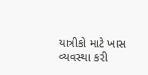યાત્રીકો માટે ખાસ વ્યવસ્થા કરી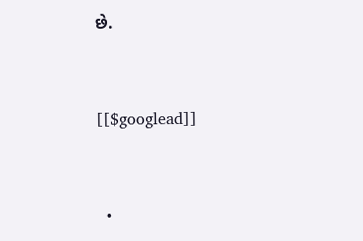છે.


[[$googlead]]


  •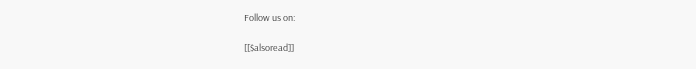Follow us on:

[[$alsoread]]